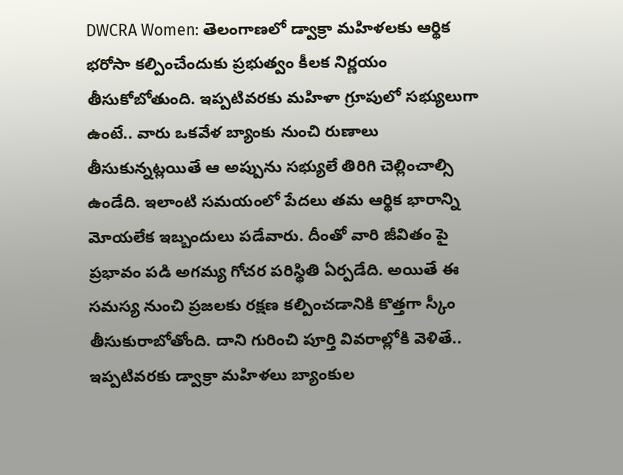DWCRA Women: తెలంగాణలో డ్వాక్రా మహిళలకు ఆర్థిక భరోసా కల్పించేందుకు ప్రభుత్వం కీలక నిర్ణయం తీసుకోబోతుంది. ఇప్పటివరకు మహిళా గ్రూపులో సభ్యులుగా ఉంటే.. వారు ఒకవేళ బ్యాంకు నుంచి రుణాలు తీసుకున్నట్లయితే ఆ అప్పును సభ్యులే తిరిగి చెల్లించాల్సి ఉండేది. ఇలాంటి సమయంలో పేదలు తమ ఆర్థిక భారాన్ని మోయలేక ఇబ్బందులు పడేవారు. దీంతో వారి జీవితం పై ప్రభావం పడి అగమ్య గోచర పరిస్థితి ఏర్పడేది. అయితే ఈ సమస్య నుంచి ప్రజలకు రక్షణ కల్పించడానికి కొత్తగా స్కీం తీసుకురాబోతోంది. దాని గురించి పూర్తి వివరాల్లోకి వెళితే..
ఇప్పటివరకు డ్వాక్రా మహిళలు బ్యాంకుల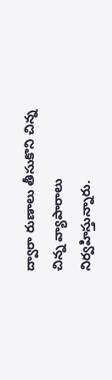ద్వారా రుణాలు తీసుకొని చిన్న చిన్న వ్యాపారాలు నిర్వహిస్తున్నారు.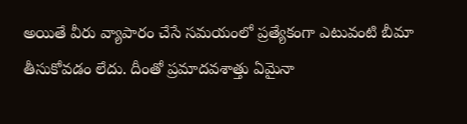అయితే వీరు వ్యాపారం చేసే సమయంలో ప్రత్యేకంగా ఎటువంటి బీమా తీసుకోవడం లేదు. దీంతో ప్రమాదవశాత్తు ఏమైనా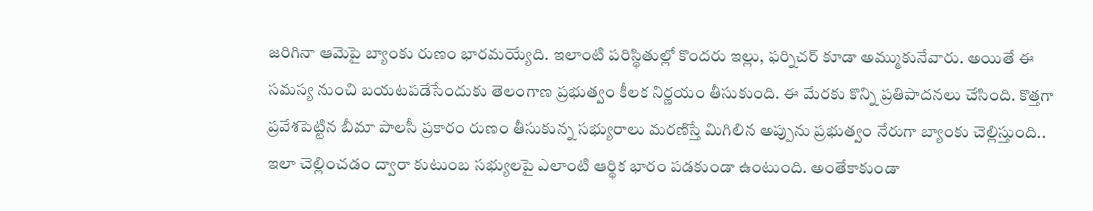జరిగినా ఆమెపై బ్యాంకు రుణం భారమయ్యేది. ఇలాంటి పరిస్థితుల్లో కొందరు ఇల్లు, ఫర్నిచర్ కూడా అమ్ముకునేవారు. అయితే ఈ సమస్య నుంచి బయటపడేసేందుకు తెలంగాణ ప్రభుత్వం కీలక నిర్ణయం తీసుకుంది. ఈ మేరకు కొన్ని ప్రతిపాదనలు చేసింది. కొత్తగా ప్రవేశపెట్టిన బీమా పాలసీ ప్రకారం రుణం తీసుకున్న సభ్యురాలు మరణిస్తే మిగిలిన అప్పును ప్రభుత్వం నేరుగా బ్యాంకు చెల్లిస్తుంది.. ఇలా చెల్లించడం ద్వారా కుటుంబ సభ్యులపై ఎలాంటి ఆర్థిక భారం పడకుండా ఉంటుంది. అంతేకాకుండా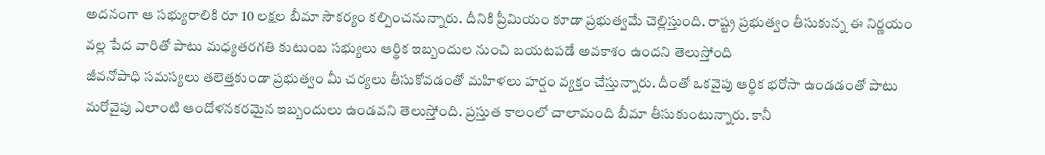అదనంగా ఆ సభ్యురాలికి రూ 10 లక్షల బీమా సౌకర్యం కల్పించనున్నారు. దీనికి ప్రీమియం కూడా ప్రభుత్వమే చెల్లిస్తుంది. రాష్ట్ర ప్రభుత్వం తీసుకున్న ఈ నిర్ణయం వల్ల పేద వారితో పాటు మధ్యతరగతి కుటుంబ సభ్యులు ఆర్థిక ఇబ్బందుల నుంచి బయటపడే అవకాశం ఉందని తెలుస్తోంది
జీవనోపాధి సమస్యలు తలెత్తకుండా ప్రభుత్వం మీ చర్యలు తీసుకోవడంతో మహిళలు హర్షం వ్యక్తం చేస్తున్నారు. దీంతో ఒకవైపు ఆర్థిక భరోసా ఉండడంతో పాటు మరోవైపు ఎలాంటి ఆందోళనకరమైన ఇబ్బందులు ఉండవని తెలుస్తోంది. ప్రస్తుత కాలంలో చాలామంది బీమా తీసుకుంటున్నారు. కానీ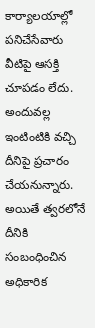కార్యాలయాల్లో పనిచేసేవారు వీటిపై ఆసక్తి చూపడం లేదు. అందువల్ల ఇంటింటికి వచ్చి దీనిపై ప్రచారం చేయనున్నారు. అయితే త్వరలోనే దీనికి సంబంధించిన అధికారిక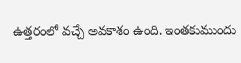ఉత్తరంలో వచ్చే అవకాశం ఉంది. ఇంతకుముందు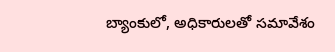బ్యాంకులో, అధికారులతో సమావేశం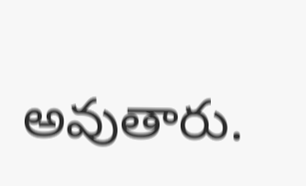అవుతారు.